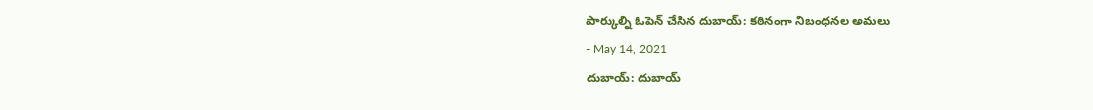పార్కుల్ని ఓపెన్ చేసిన దుబాయ్: కఠినంగా నిబంధనల అమలు
- May 14, 2021
దుబాయ్: దుబాయ్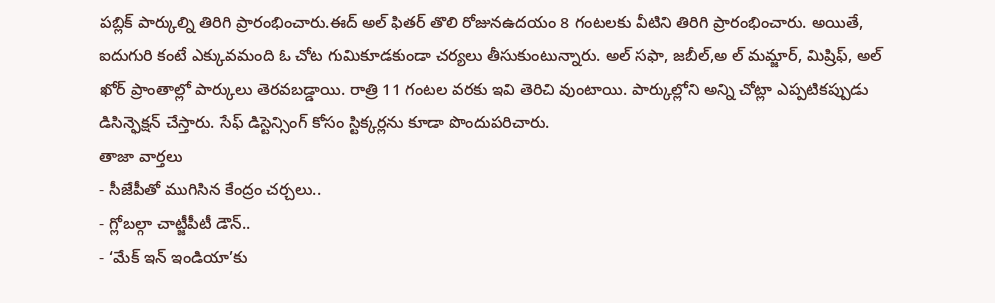పబ్లిక్ పార్కుల్ని తిరిగి ప్రారంభించారు.ఈద్ అల్ ఫితర్ తొలి రోజునఉదయం 8 గంటలకు వీటిని తిరిగి ప్రారంభించారు. అయితే, ఐదుగురి కంటే ఎక్కువమంది ఓ చోట గుమికూడకుండా చర్యలు తీసుకుంటున్నారు. అల్ సఫా, జబీల్,అ ల్ మమ్జార్, మిష్రిఫ్, అల్ ఖోర్ ప్రాంతాల్లో పార్కులు తెరవబడ్డాయి. రాత్రి 11 గంటల వరకు ఇవి తెరిచి వుంటాయి. పార్కుల్లోని అన్ని చోట్లా ఎప్పటికప్పుడు డిసిన్ఫెక్షన్ చేస్తారు. సేఫ్ డిస్టెన్సింగ్ కోసం స్టిక్కర్లను కూడా పొందుపరిచారు.
తాజా వార్తలు
- సీజేపీతో ముగిసిన కేంద్రం చర్చలు..
- గ్లోబల్గా చాట్జీపీటీ డౌన్..
- ‘మేక్ ఇన్ ఇండియా’కు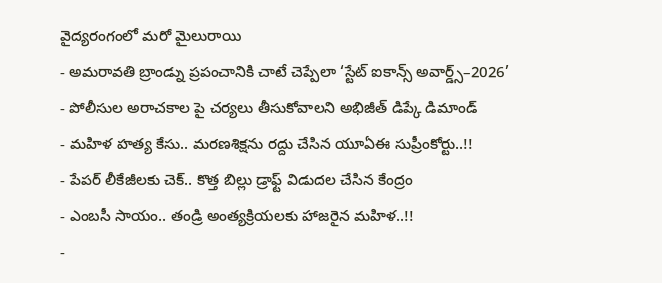వైద్యరంగంలో మరో మైలురాయి
- అమరావతి బ్రాండ్ను ప్రపంచానికి చాటే చెప్పేలా ‘స్టేట్ ఐకాన్స్ అవార్డ్స్–2026’
- పోలీసుల అరాచకాల పై చర్యలు తీసుకోవాలని అభిజీత్ డిప్కే డిమాండ్
- మహిళ హత్య కేసు.. మరణశిక్షను రద్దు చేసిన యూఏఈ సుప్రీంకోర్టు..!!
- పేపర్ లీకేజీలకు చెక్.. కొత్త బిల్లు డ్రాఫ్ట్ విడుదల చేసిన కేంద్రం
- ఎంబసీ సాయం.. తండ్రి అంత్యక్రియలకు హాజరైన మహిళ..!!
-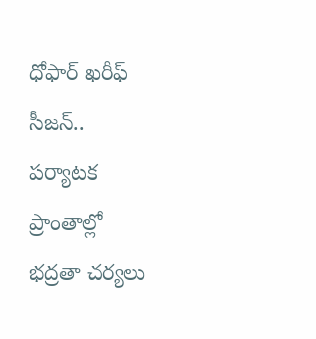ధోఫార్ ఖరీఫ్ సీజన్.. పర్యాటక ప్రాంతాల్లో భద్రతా చర్యలు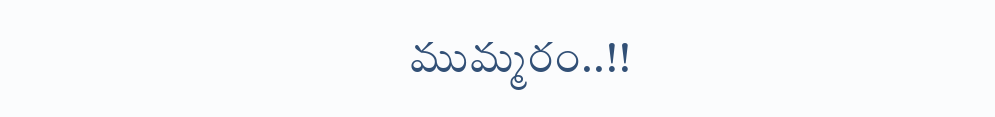ముమ్మరం..!!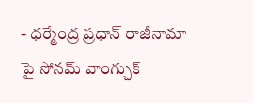- ధర్మేంద్ర ప్రధాన్ రాజీనామా పై సోనమ్ వాంగ్చుక్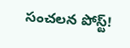సంచలన పోస్ట్!